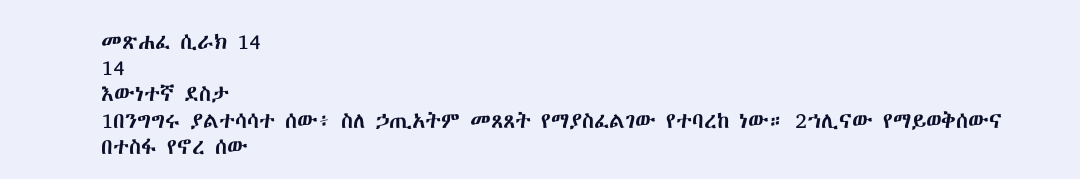መጽሐፈ ሲራክ 14
14
እውነተኛ ደስታ
1በንግግሩ ያልተሳሳተ ሰው፥ ስለ ኃጢአትም መጸጸት የማያስፈልገው የተባረከ ነው። 2ኀሊናው የማይወቅሰውና በተስፋ የኖረ ሰው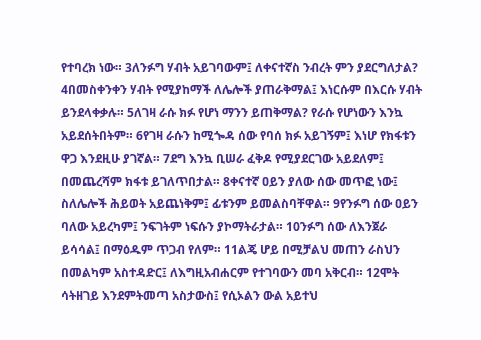የተባረክ ነው። 3ለንፉግ ሃብት አይገባውም፤ ለቀናተኛስ ንብረት ምን ያደርግለታል? 4በመስቀንቀን ሃብት የሚያከማች ለሌሎች ያጠራቅማል፤ እነርሱም በእርሱ ሃብት ይንደላቀቃሉ። 5ለገዛ ራሱ ክፉ የሆነ ማንን ይጠቅማል? የራሱ የሆነውን እንኳ አይደሰትበትም። 6የገዛ ራሱን ከሚጐዳ ሰው የባሰ ክፉ አይገኝም፤ እነሆ የክፋቱን ዋጋ እንደዚሁ ያገኛል። 7ደግ እንኳ ቢሠራ ፈቅዶ የሚያደርገው አይደለም፤ በመጨረሻም ክፋቱ ይገለጥበታል። 8ቀናተኛ ዐይን ያለው ሰው መጥፎ ነው፤ ስለሌሎች ሕይወት አይጨነቅም፤ ፊቱንም ይመልስባቸዋል። 9የንፉግ ሰው ዐይን ባለው አይረካም፤ ንፍገትም ነፍሱን ያኮማትራታል። 10ንፉግ ሰው ለእንጀራ ይሳሳል፤ በማዕዱም ጥጋብ የለም። 11ልጄ ሆይ በሚቻልህ መጠን ራስህን በመልካም አስተዳድር፤ ለእግዚአብሐርም የተገባውን መባ አቅርብ። 12ሞት ሳትዘገይ እንደምትመጣ አስታውስ፤ የሲኦልን ውል አይተህ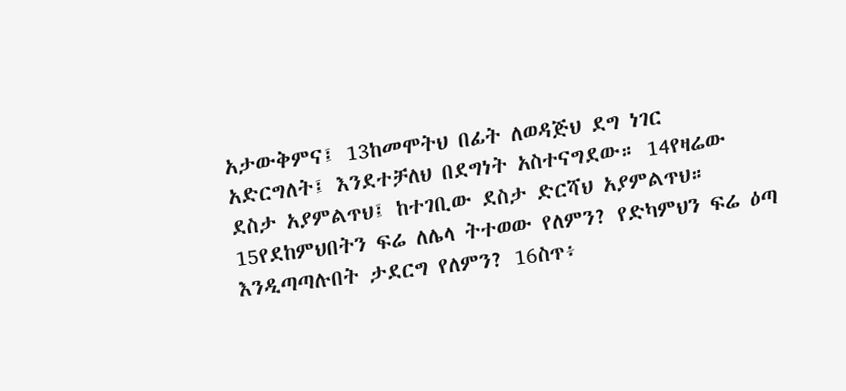አታውቅምና፤ 13ከመሞትህ በፊት ለወዳጅህ ደግ ነገር አድርግለት፤ እንደተቻለህ በደግነት አስተናግደው። 14የዛሬው ደስታ አያምልጥህ፤ ከተገቢው ደስታ ድርሻህ አያምልጥህ። 15የደከምህበትን ፍሬ ለሌላ ትተወው የለምን? የድካምህን ፍሬ ዕጣ እንዲጣጣሉበት ታደርግ የለምን? 16ስጥ፥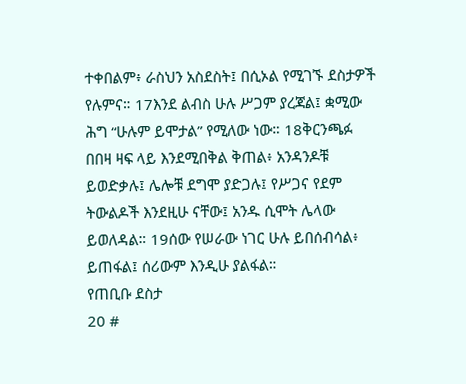ተቀበልም፥ ራስህን አስደስት፤ በሲኦል የሚገኙ ደስታዎች የሉምና። 17እንደ ልብስ ሁሉ ሥጋም ያረጃል፤ ቋሚው ሕግ “ሁሉም ይሞታል” የሚለው ነው። 18ቅርንጫፉ በበዛ ዛፍ ላይ እንደሚበቅል ቅጠል፥ አንዳንዶቹ ይወድቃሉ፤ ሌሎቹ ደግሞ ያድጋሉ፤ የሥጋና የደም ትውልዶች እንደዚሁ ናቸው፤ አንዱ ሲሞት ሌላው ይወለዳል። 19ሰው የሠራው ነገር ሁሉ ይበሰብሳል፥ ይጠፋል፤ ሰሪውም እንዲሁ ያልፋል።
የጠቢቡ ደስታ
20 #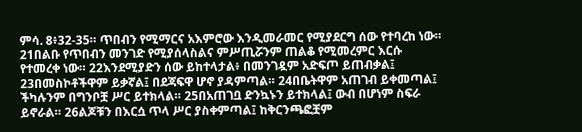ምሳ. 8፥32-35። ጥበብን የሚማርና አእምሮው እንዲመራመር የሚያደርግ ሰው የተባረከ ነው። 21በልቡ የጥበብን መንገድ የሚያሰላስልና ምሥጢሯንም ጠልቆ የሚመረምር እርሱ የተመረቀ ነው። 22እንደሚያድን ሰው ይከተላታል፥ በመንገዷም አድፍጦ ይጠብቃል፤ 23በመስኮቶችዋም ይቃኛል፤ በደጃፍዋ ሆኖ ያዳምጣል። 24በቤትዋም አጠገብ ይቀመጣል፤ ችካሉንም በግንቦቿ ሥር ይተክላል። 25በአጠገቧ ድንኳኑን ይተክላል፤ ውብ በሆነም ስፍራ ይኖራል። 26ልጆቹን በእርሷ ጥላ ሥር ያስቀምጣል፤ ከቅርንጫፎቿም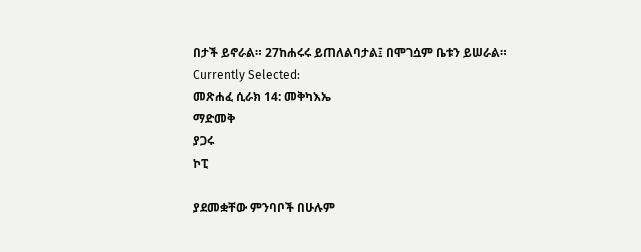በታች ይኖራል። 27ከሐሩሩ ይጠለልባታል፤ በሞገሷም ቤቱን ይሠራል።
Currently Selected:
መጽሐፈ ሲራክ 14: መቅካእኤ
ማድመቅ
ያጋሩ
ኮፒ

ያደመቋቸው ምንባቦች በሁሉም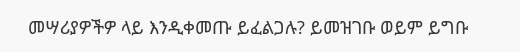መሣሪያዎችዎ ላይ እንዲቀመጡ ይፈልጋሉ? ይመዝገቡ ወይም ይግቡ